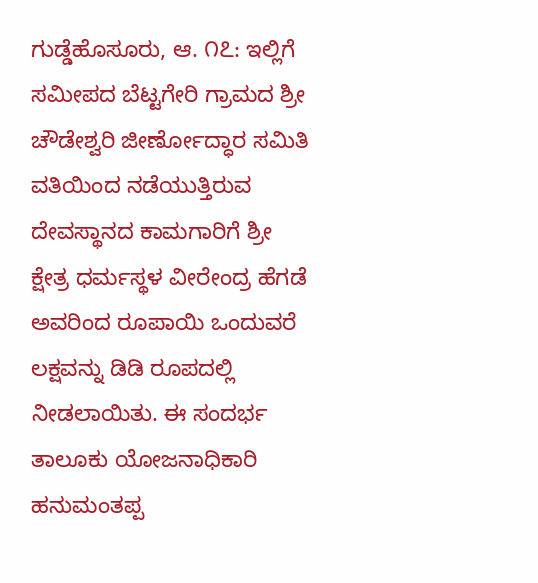ಗುಡ್ಡೆಹೊಸೂರು, ಆ. ೧೭: ಇಲ್ಲಿಗೆ ಸಮೀಪದ ಬೆಟ್ಟಗೇರಿ ಗ್ರಾಮದ ಶ್ರೀ ಚೌಡೇಶ್ವರಿ ಜೀರ್ಣೋದ್ಧಾರ ಸಮಿತಿ ವತಿಯಿಂದ ನಡೆಯುತ್ತಿರುವ ದೇವಸ್ಥಾನದ ಕಾಮಗಾರಿಗೆ ಶ್ರೀ ಕ್ಷೇತ್ರ ಧರ್ಮಸ್ಥಳ ವೀರೇಂದ್ರ ಹೆಗಡೆ ಅವರಿಂದ ರೂಪಾಯಿ ಒಂದುವರೆ ಲಕ್ಷವನ್ನು ಡಿಡಿ ರೂಪದಲ್ಲಿ ನೀಡಲಾಯಿತು. ಈ ಸಂದರ್ಭ ತಾಲೂಕು ಯೋಜನಾಧಿಕಾರಿ ಹನುಮಂತಪ್ಪ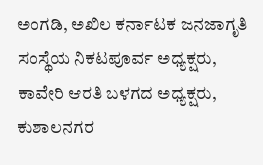ಅಂಗಡಿ, ಅಖಿಲ ಕರ್ನಾಟಕ ಜನಜಾಗೃತಿ ಸಂಸ್ಥೆಯ ನಿಕಟಪೂರ್ವ ಅಧ್ಯಕ್ಷರು, ಕಾವೇರಿ ಆರತಿ ಬಳಗದ ಅಧ್ಯಕ್ಷರು, ಕುಶಾಲನಗರ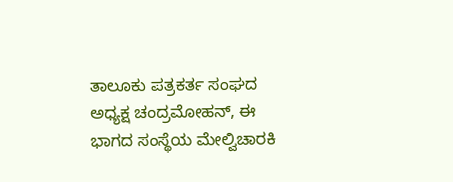ತಾಲೂಕು ಪತ್ರಕರ್ತ ಸಂಘದ ಅಧ್ಯಕ್ಷ ಚಂದ್ರಮೋಹನ್, ಈ ಭಾಗದ ಸಂಸ್ಥೆಯ ಮೇಲ್ವಿಚಾರಕಿ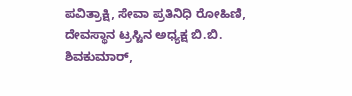ಪವಿತ್ರಾಕ್ಷಿ, ಸೇವಾ ಪ್ರತಿನಿಧಿ ರೋಹಿಣಿ, ದೇವಸ್ಥಾನ ಟ್ರಸ್ಟಿನ ಅಧ್ಯಕ್ಷ ಬಿ.ಬಿ. ಶಿವಕುಮಾರ್,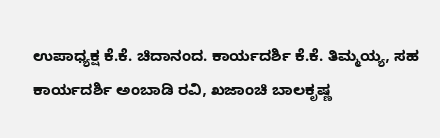ಉಪಾಧ್ಯಕ್ಷ ಕೆ.ಕೆ. ಚಿದಾನಂದ. ಕಾರ್ಯದರ್ಶಿ ಕೆ.ಕೆ. ತಿಮ್ಮಯ್ಯ, ಸಹ ಕಾರ್ಯದರ್ಶಿ ಅಂಬಾಡಿ ರವಿ, ಖಜಾಂಚಿ ಬಾಲಕೃಷ್ಣ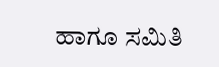ಹಾಗೂ ಸಮಿತಿ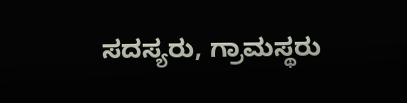ಸದಸ್ಯರು, ಗ್ರಾಮಸ್ಥರು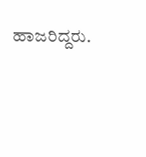ಹಾಜರಿದ್ದರು.